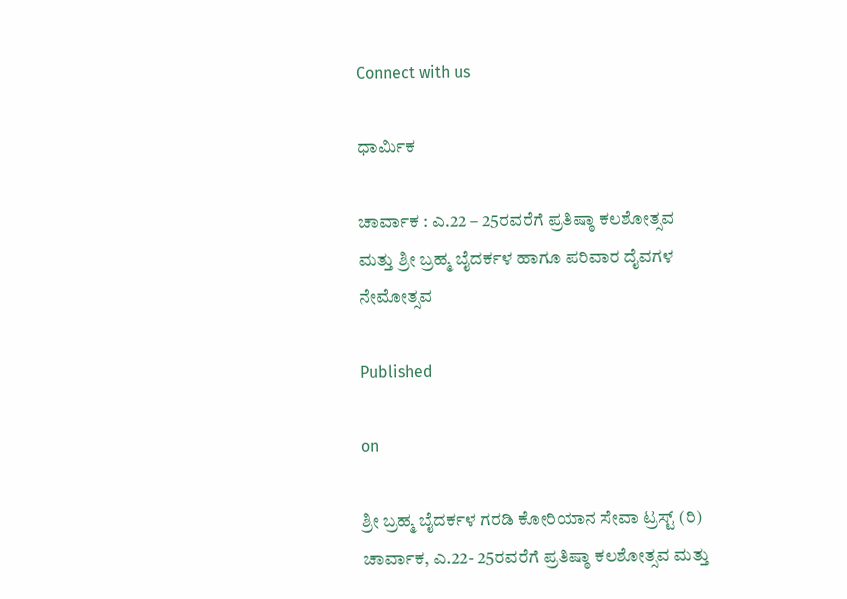Connect with us

ಧಾರ್ಮಿಕ

ಚಾರ್ವಾಕ : ಎ.22 – 25ರವರೆಗೆ ಪ್ರತಿಷ್ಠಾ ಕಲಶೋತ್ಸವ ಮತ್ತು ಶ್ರೀ ಬ್ರಹ್ಮ ಬೈದರ್ಕಳ ಹಾಗೂ ಪರಿವಾರ ದೈವಗಳ ನೇಮೋತ್ಸವ

Published

on

ಶ್ರೀ ಬ್ರಹ್ಮ ಬೈದರ್ಕಳ ಗರಡಿ ಕೋರಿಯಾನ ಸೇವಾ ಟ್ರಸ್ಟ್ (ರಿ) ಚಾರ್ವಾಕ, ಎ.22- 25ರವರೆಗೆ ಪ್ರತಿಷ್ಠಾ ಕಲಶೋತ್ಸವ ಮತ್ತು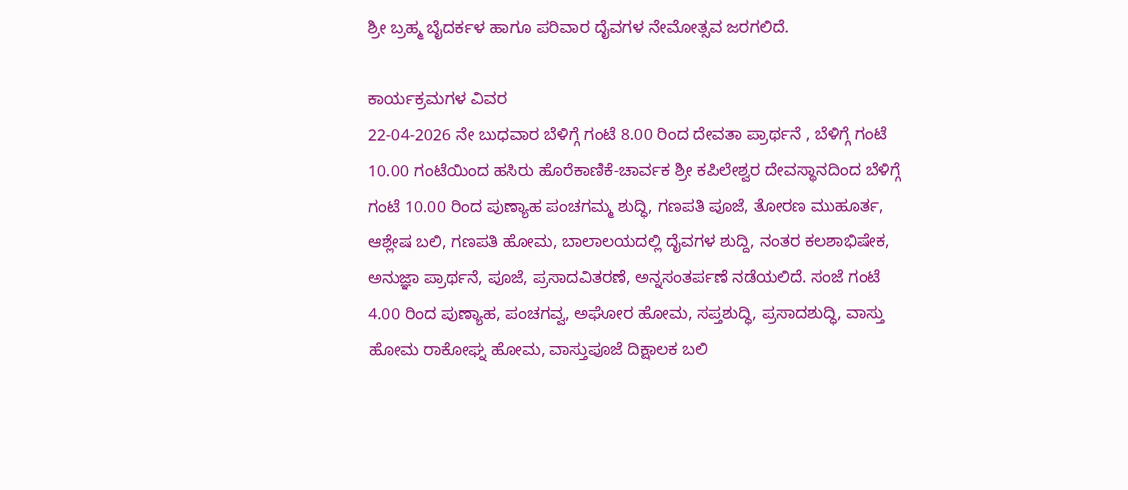ಶ್ರೀ ಬ್ರಹ್ಮ ಬೈದರ್ಕಳ ಹಾಗೂ ಪರಿವಾರ ದೈವಗಳ ನೇಮೋತ್ಸವ ಜರಗಲಿದೆ.

ಕಾರ್ಯಕ್ರಮಗಳ ವಿವರ
22-04-2026 ನೇ ಬುಧವಾರ ಬೆಳಿಗ್ಗೆ ಗಂಟೆ 8.00 ರಿಂದ ದೇವತಾ ಪ್ರಾರ್ಥನೆ , ಬೆಳಿಗ್ಗೆ ಗಂಟೆ 10.00 ಗಂಟೆಯಿಂದ ಹಸಿರು ಹೊರೆಕಾಣಿಕೆ-ಚಾರ್ವಕ ಶ್ರೀ ಕಪಿಲೇಶ್ವರ ದೇವಸ್ಥಾನದಿಂದ ಬೆಳಿಗ್ಗೆ ಗಂಟೆ 10.00 ರಿಂದ ಪುಣ್ಯಾಹ ಪಂಚಗಮ್ಮ ಶುದ್ಧಿ, ಗಣಪತಿ ಪೂಜೆ, ತೋರಣ ಮುಹೂರ್ತ, ಆಶ್ಲೇಷ ಬಲಿ, ಗಣಪತಿ ಹೋಮ, ಬಾಲಾಲಯದಲ್ಲಿ ದೈವಗಳ ಶುದ್ದಿ, ನಂತರ ಕಲಶಾಭಿಷೇಕ, ಅನುಜ್ಞಾ ಪ್ರಾರ್ಥನೆ, ಪೂಜೆ, ಪ್ರಸಾದವಿತರಣೆ, ಅನ್ನಸಂತರ್ಪಣೆ ನಡೆಯಲಿದೆ. ಸಂಜೆ ಗಂಟೆ 4.00 ರಿಂದ ಪುಣ್ಯಾಹ, ಪಂಚಗವ್ವ, ಅಘೋರ ಹೋಮ, ಸಪ್ತಶುದ್ಧಿ, ಪ್ರಸಾದಶುದ್ಧಿ, ವಾಸ್ತು ಹೋಮ ರಾಕೋಘ್ನ ಹೋಮ, ವಾಸ್ತುಪೂಜೆ ದಿಕ್ಷಾಲಕ ಬಲಿ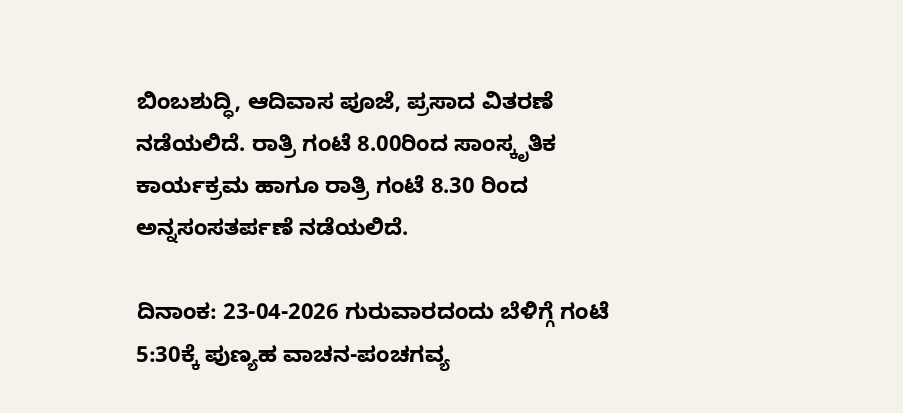ಬಿಂಬಶುದ್ಧಿ, ಆದಿವಾಸ ಪೂಜೆ, ಪ್ರಸಾದ ವಿತರಣೆ ನಡೆಯಲಿದೆ. ರಾತ್ರಿ ಗಂಟೆ 8.00ರಿಂದ ಸಾಂಸ್ಕೃತಿಕ ಕಾರ್ಯಕ್ರಮ ಹಾಗೂ ರಾತ್ರಿ ಗಂಟೆ 8.30 ರಿಂದ ಅನ್ನಸಂಸತರ್ಪಣೆ ನಡೆಯಲಿದೆ.

ದಿನಾಂಕ: 23-04-2026 ಗುರುವಾರದಂದು ಬೆಳಿಗ್ಗೆ ಗಂಟೆ 5:30ಕ್ಕೆ ಪುಣ್ಯಹ ವಾಚನ-ಪಂಚಗವ್ಯ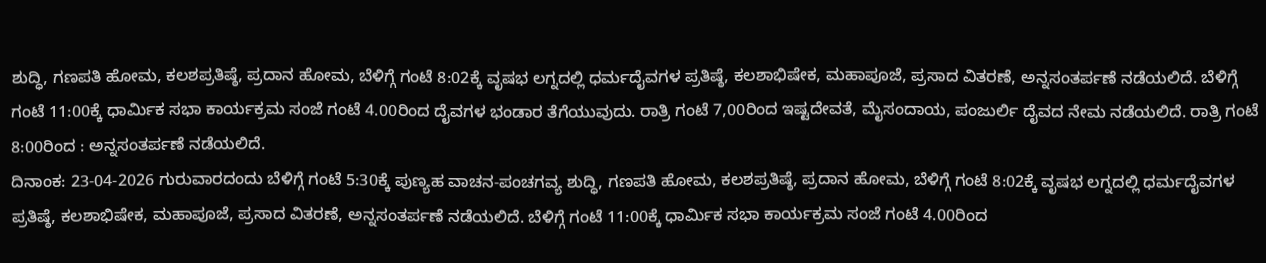ಶುದ್ಧಿ, ಗಣಪತಿ ಹೋಮ, ಕಲಶಪ್ರತಿಷ್ಠೆ, ಪ್ರದಾನ ಹೋಮ, ಬೆಳಿಗ್ಗೆ ಗಂಟೆ 8:02ಕ್ಕೆ ವೃಷಭ ಲಗ್ನದಲ್ಲಿ ಧರ್ಮದೈವಗಳ ಪ್ರತಿಷ್ಠೆ, ಕಲಶಾಭಿಷೇಕ, ಮಹಾಪೂಜೆ, ಪ್ರಸಾದ ವಿತರಣೆ, ಅನ್ನಸಂತರ್ಪಣೆ ನಡೆಯಲಿದೆ. ಬೆಳಿಗ್ಗೆ ಗಂಟೆ 11:00ಕ್ಕೆ ಧಾರ್ಮಿಕ ಸಭಾ ಕಾರ್ಯಕ್ರಮ ಸಂಜೆ ಗಂಟೆ 4.00ರಿಂದ ದೈವಗಳ ಭಂಡಾರ ತೆಗೆಯುವುದು. ರಾತ್ರಿ ಗಂಟೆ 7,00ರಿಂದ ಇಷ್ಟದೇವತೆ, ಮೈಸಂದಾಯ, ಪಂಜುರ್ಲಿ ದೈವದ ನೇಮ ನಡೆಯಲಿದೆ. ರಾತ್ರಿ ಗಂಟೆ 8:00ರಿಂದ : ಅನ್ನಸಂತರ್ಪಣೆ ನಡೆಯಲಿದೆ.
ದಿನಾಂಕ: 23-04-2026 ಗುರುವಾರದಂದು ಬೆಳಿಗ್ಗೆ ಗಂಟೆ 5:30ಕ್ಕೆ ಪುಣ್ಯಹ ವಾಚನ-ಪಂಚಗವ್ಯ ಶುದ್ಧಿ, ಗಣಪತಿ ಹೋಮ, ಕಲಶಪ್ರತಿಷ್ಠೆ, ಪ್ರದಾನ ಹೋಮ, ಬೆಳಿಗ್ಗೆ ಗಂಟೆ 8:02ಕ್ಕೆ ವೃಷಭ ಲಗ್ನದಲ್ಲಿ ಧರ್ಮದೈವಗಳ ಪ್ರತಿಷ್ಠೆ, ಕಲಶಾಭಿಷೇಕ, ಮಹಾಪೂಜೆ, ಪ್ರಸಾದ ವಿತರಣೆ, ಅನ್ನಸಂತರ್ಪಣೆ ನಡೆಯಲಿದೆ. ಬೆಳಿಗ್ಗೆ ಗಂಟೆ 11:00ಕ್ಕೆ ಧಾರ್ಮಿಕ ಸಭಾ ಕಾರ್ಯಕ್ರಮ ಸಂಜೆ ಗಂಟೆ 4.00ರಿಂದ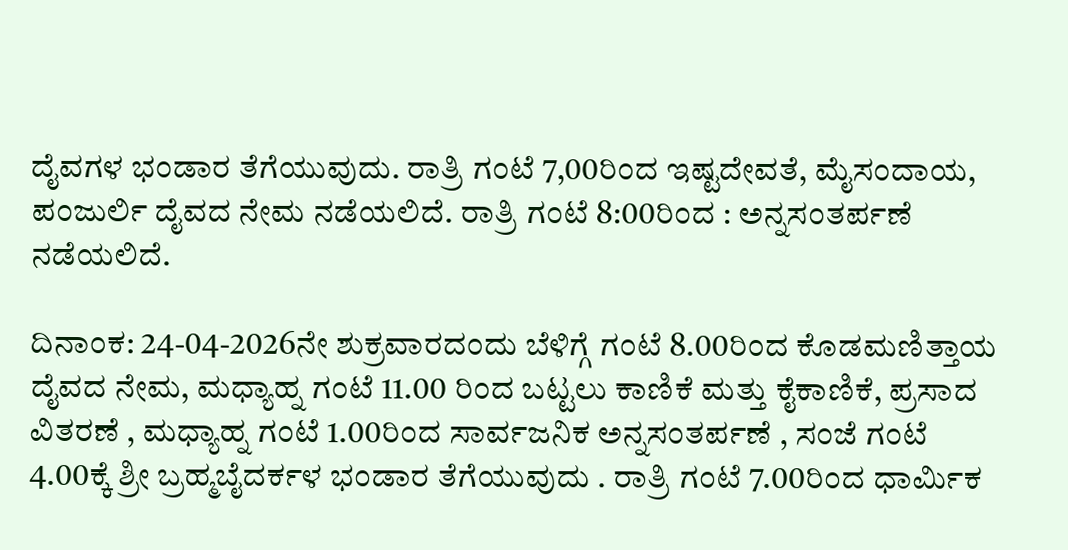ದೈವಗಳ ಭಂಡಾರ ತೆಗೆಯುವುದು. ರಾತ್ರಿ ಗಂಟೆ 7,00ರಿಂದ ಇಷ್ಟದೇವತೆ, ಮೈಸಂದಾಯ, ಪಂಜುರ್ಲಿ ದೈವದ ನೇಮ ನಡೆಯಲಿದೆ. ರಾತ್ರಿ ಗಂಟೆ 8:00ರಿಂದ : ಅನ್ನಸಂತರ್ಪಣೆ ನಡೆಯಲಿದೆ.

ದಿನಾಂಕ: 24-04-2026ನೇ ಶುಕ್ರವಾರದಂದು ಬೆಳಿಗ್ಗೆ ಗಂಟೆ 8.00ರಿಂದ ಕೊಡಮಣಿತ್ತಾಯ ದೈವದ ನೇಮ, ಮಧ್ಯಾಹ್ನ ಗಂಟೆ 11.00 ರಿಂದ ಬಟ್ಟಲು ಕಾಣಿಕೆ ಮತ್ತು ಕೈಕಾಣಿಕೆ, ಪ್ರಸಾದ ವಿತರಣೆ , ಮಧ್ಯಾಹ್ನ ಗಂಟೆ 1.00ರಿಂದ ಸಾರ್ವಜನಿಕ ಅನ್ನಸಂತರ್ಪಣೆ , ಸಂಜೆ ಗಂಟೆ 4.00ಕ್ಕೆ ಶ್ರೀ ಬ್ರಹ್ಮಬೈದರ್ಕಳ ಭಂಡಾರ ತೆಗೆಯುವುದು . ರಾತ್ರಿ ಗಂಟೆ 7.00ರಿಂದ ಧಾರ್ಮಿಕ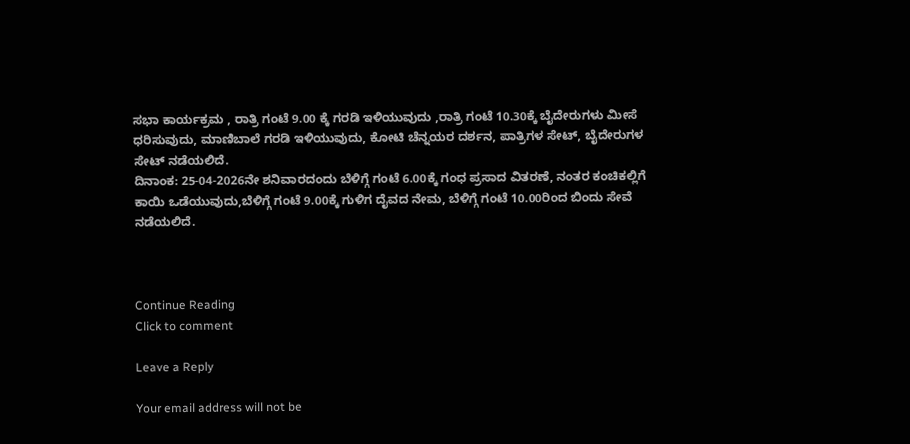ಸಭಾ ಕಾರ್ಯಕ್ರಮ , ರಾತ್ರಿ ಗಂಟೆ 9.00 ಕ್ಕೆ ಗರಡಿ ಇಳಿಯುವುದು ,ರಾತ್ರಿ ಗಂಟೆ 10.30ಕ್ಕೆ ಬೈದೇರುಗಳು ಮೀಸೆ ಧರಿಸುವುದು, ಮಾಣಿಬಾಲೆ ಗರಡಿ ಇಳಿಯುವುದು, ಕೋಟಿ ಚೆನ್ನಯರ ದರ್ಶನ, ಪಾತ್ರಿಗಳ ಸೇಟ್, ಬೈದೇರುಗಳ ಸೇಟ್ ನಡೆಯಲಿದೆ.
ದಿನಾಂಕ: 25-04-2026ನೇ ಶನಿವಾರದಂದು ಬೆಳಿಗ್ಗೆ ಗಂಟೆ 6.00ಕ್ಕೆ ಗಂಧ ಪ್ರಸಾದ ವಿತರಣೆ, ನಂತರ ಕಂಚಿಕಲ್ಲಿಗೆ ಕಾಯಿ ಒಡೆಯುವುದು,ಬೆಳಿಗ್ಗೆ ಗಂಟೆ 9.00ಕ್ಕೆ ಗುಳಿಗ ದೈವದ ನೇಮ, ಬೆಳಿಗ್ಗೆ ಗಂಟೆ 10.00ರಿಂದ ಬಿಂದು ಸೇವೆ ನಡೆಯಲಿದೆ.



Continue Reading
Click to comment

Leave a Reply

Your email address will not be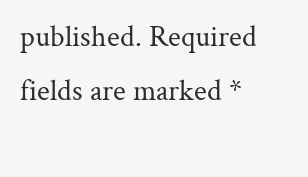published. Required fields are marked *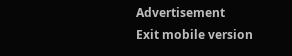Advertisement
Exit mobile version